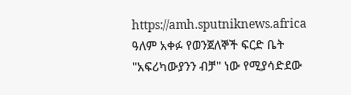https://amh.sputniknews.africa
ዓለም አቀፉ የወንጀለኞች ፍርድ ቤት "አፍሪካውያንን ብቻ" ነው የሚያሳድደው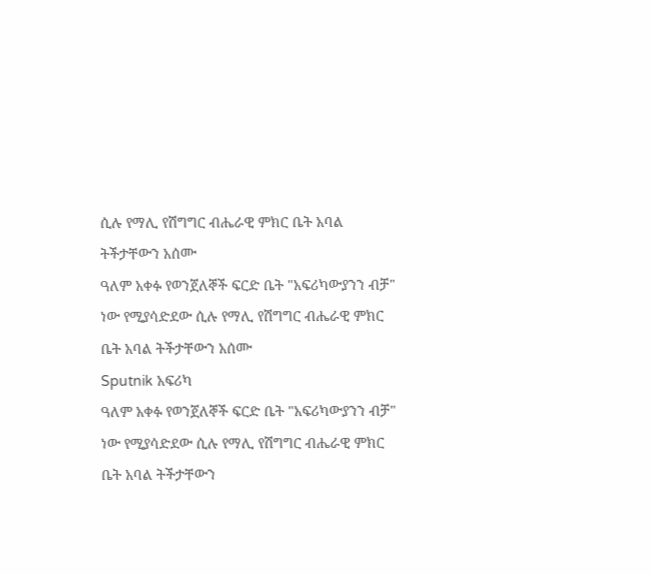ሲሉ የማሊ የሽግግር ብሔራዊ ምክር ቤት አባል ትችታቸውን አሰሙ
ዓለም አቀፉ የወንጀለኞች ፍርድ ቤት "አፍሪካውያንን ብቻ" ነው የሚያሳድደው ሲሉ የማሊ የሽግግር ብሔራዊ ምክር ቤት አባል ትችታቸውን አሰሙ
Sputnik አፍሪካ
ዓለም አቀፉ የወንጀለኞች ፍርድ ቤት "አፍሪካውያንን ብቻ" ነው የሚያሳድደው ሲሉ የማሊ የሽግግር ብሔራዊ ምክር ቤት አባል ትችታቸውን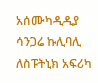አሰሙካዲዲያ ሳንጋሬ ኩሊባሊ ለስፑትኒክ አፍሪካ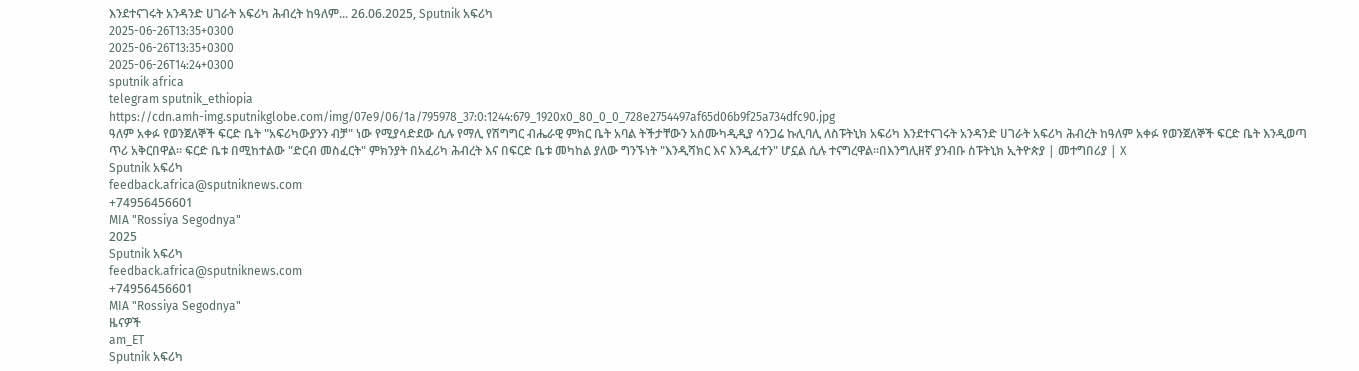እንደተናገሩት አንዳንድ ሀገራት አፍሪካ ሕብረት ከዓለም... 26.06.2025, Sputnik አፍሪካ
2025-06-26T13:35+0300
2025-06-26T13:35+0300
2025-06-26T14:24+0300
sputnik africa
telegram sputnik_ethiopia
https://cdn.amh-img.sputnikglobe.com/img/07e9/06/1a/795978_37:0:1244:679_1920x0_80_0_0_728e2754497af65d06b9f25a734dfc90.jpg
ዓለም አቀፉ የወንጀለኞች ፍርድ ቤት "አፍሪካውያንን ብቻ" ነው የሚያሳድደው ሲሉ የማሊ የሽግግር ብሔራዊ ምክር ቤት አባል ትችታቸውን አሰሙካዲዲያ ሳንጋሬ ኩሊባሊ ለስፑትኒክ አፍሪካ እንደተናገሩት አንዳንድ ሀገራት አፍሪካ ሕብረት ከዓለም አቀፉ የወንጀለኞች ፍርድ ቤት እንዲወጣ ጥሪ አቅርበዋል። ፍርድ ቤቱ በሚከተልው "ድርብ መስፈርት" ምክንያት በአፈሪካ ሕብረት እና በፍርድ ቤቱ መካከል ያለው ግንኙነት "እንዲሻክር እና እንዲፈተን" ሆኗል ሲሉ ተናግረዋል።በእንግሊዘኛ ያንብቡ ስፑትኒክ ኢትዮጵያ | መተግበሪያ | X
Sputnik አፍሪካ
feedback.africa@sputniknews.com
+74956456601
MIA "Rossiya Segodnya"
2025
Sputnik አፍሪካ
feedback.africa@sputniknews.com
+74956456601
MIA "Rossiya Segodnya"
ዜናዎች
am_ET
Sputnik አፍሪካ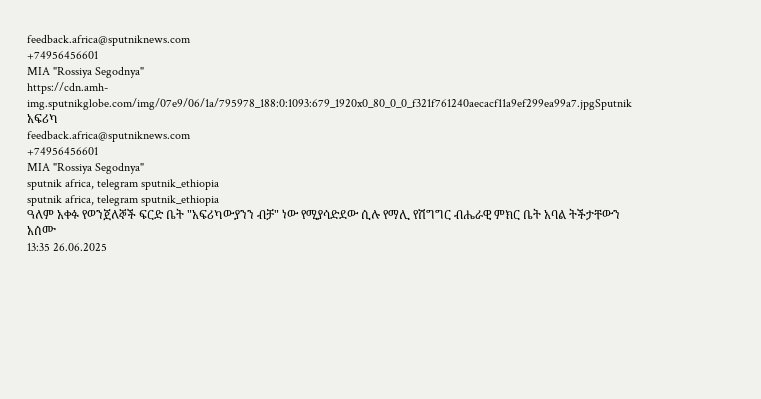feedback.africa@sputniknews.com
+74956456601
MIA "Rossiya Segodnya"
https://cdn.amh-img.sputnikglobe.com/img/07e9/06/1a/795978_188:0:1093:679_1920x0_80_0_0_f321f761240aecacf11a9ef299ea99a7.jpgSputnik አፍሪካ
feedback.africa@sputniknews.com
+74956456601
MIA "Rossiya Segodnya"
sputnik africa, telegram sputnik_ethiopia
sputnik africa, telegram sputnik_ethiopia
ዓለም አቀፉ የወንጀለኞች ፍርድ ቤት "አፍሪካውያንን ብቻ" ነው የሚያሳድደው ሲሉ የማሊ የሽግግር ብሔራዊ ምክር ቤት አባል ትችታቸውን አሰሙ
13:35 26.06.2025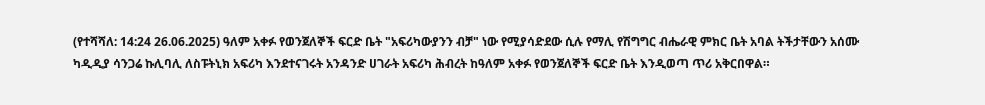(የተሻሻለ: 14:24 26.06.2025) ዓለም አቀፉ የወንጀለኞች ፍርድ ቤት "አፍሪካውያንን ብቻ" ነው የሚያሳድደው ሲሉ የማሊ የሽግግር ብሔራዊ ምክር ቤት አባል ትችታቸውን አሰሙ
ካዲዲያ ሳንጋሬ ኩሊባሊ ለስፑትኒክ አፍሪካ እንደተናገሩት አንዳንድ ሀገራት አፍሪካ ሕብረት ከዓለም አቀፉ የወንጀለኞች ፍርድ ቤት እንዲወጣ ጥሪ አቅርበዋል።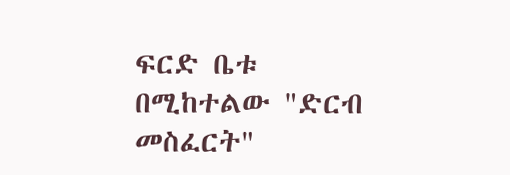ፍርድ ቤቱ በሚከተልው "ድርብ መስፈርት"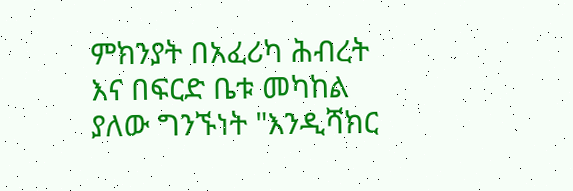ምክንያት በአፈሪካ ሕብረት እና በፍርድ ቤቱ መካከል ያለው ግንኙነት "እንዲሻክር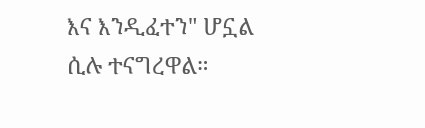እና እንዲፈተን" ሆኗል ሲሉ ተናግረዋል።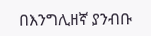በእንግሊዘኛ ያንብቡ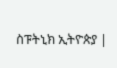ስፑትኒክ ኢትዮጵያ |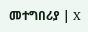መተግበሪያ | X